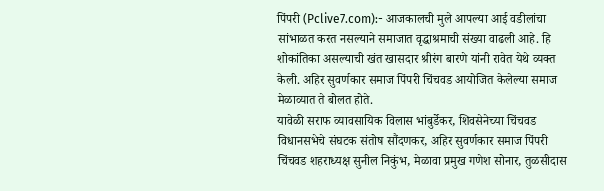पिंपरी (Pclive7.com):- आजकालची मुले आपल्या आई वडीलांचा सांभाळत करत नसल्याने समाजात वृद्धाश्रमाची संख्या वाढली आहे. हि शोकांतिका असल्याची खंत खासदार श्रीरंग बारणे यांनी रावेत येथे व्यक्त केली. अहिर सुवर्णकार समाज पिंपरी चिंचवड आयोजित केलेल्या समाज मेळाव्यात ते बोलत होते.
यावेळी सराफ व्यावसायिक विलास भांबुर्डेकर, शिवसेनेच्या चिंचवड विधानसभेचे संघटक संतोष सौंदणकर, अहिर सुवर्णकार समाज पिंपरी चिंचवड शहराध्यक्ष सुनील निकुंभ, मेळावा प्रमुख गणेश सोनार, तुळसीदास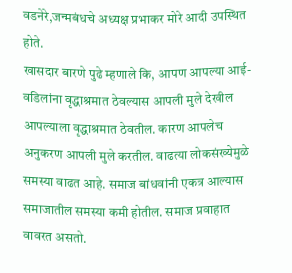वडनेरे,जन्मबंधचे अध्यक्ष प्रभाकर मोरे आदी उपस्थित होते.
खासदार बारणे पुढे म्हणाले कि, आपण आपल्या आई- वडिलांना वृद्धाश्रमात ठेवल्यास आपली मुले देखील आपल्याला वृद्धाश्रमात ठेवतील. कारण आपलेच अनुकरण आपली मुले करतील. वाढत्या लोकसंख्येमुळे समस्या वाढत आहे. समाज बांधवांनी एकत्र आल्यास समाजातील समस्या कमी होतील. समाज प्रवाहात वावरत असतो.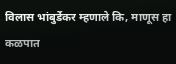विलास भांबुर्डेकर म्हणाले कि, माणूस हा कळपात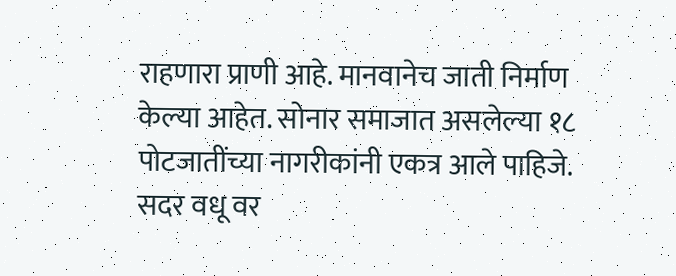राहणारा प्राणी आहे. मानवानेच जाती निर्माण केल्या आहेत. सोनार समाजात असलेल्या १८ पोटजातींच्या नागरीकांनी एकत्र आले पाहिजे. सदर वधू वर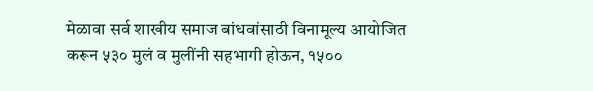मेळावा सर्व शाखीय समाज बांधवांसाठी विनामूल्य आयोजित करून ५३० मुलं व मुलींनी सहभागी होऊन, १५००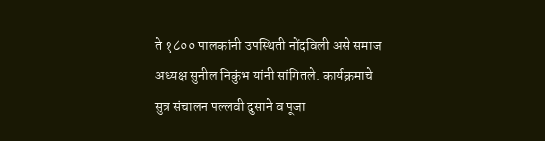ते १८०० पालकांनी उपस्थिती नोंदविली असे समाज अध्यक्ष सुनील निकुंभ यांनी सांगितले. कार्यक्रमाचे सुत्र संचालन पल्लवी दुसाने व पूजा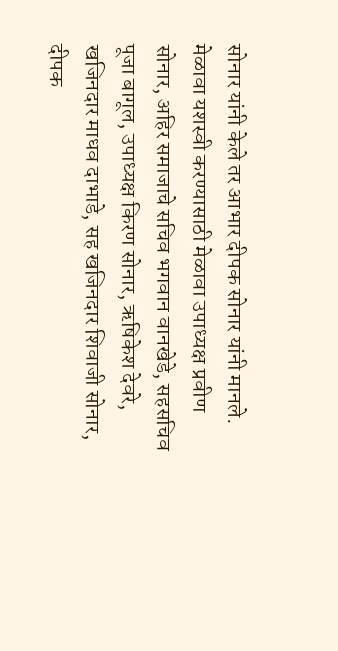सोनार यांनी केले तर आभार दीपक सोनार यांनी मानले.
मेळावा यशस्वी करण्यासाठी मेळावा उपाध्यक्ष प्रवीण सोनार, अहिर समाजाचे सचिव भगवान वानखेडे, सहसचिव पूजा बागूल, उपाध्यक्ष किरण सोनार, ऋषिकेश देवरे, खजिनदार माधव दाभाडे, सह खजिनदार शिवाजी सोनार, दीपक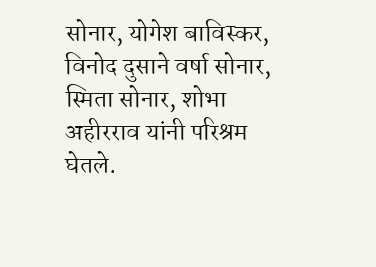सोनार, योगेश बाविस्कर, विनोद दुसाने वर्षा सोनार, स्मिता सोनार, शोभा अहीरराव यांनी परिश्रम घेतले.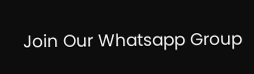Join Our Whatsapp Group